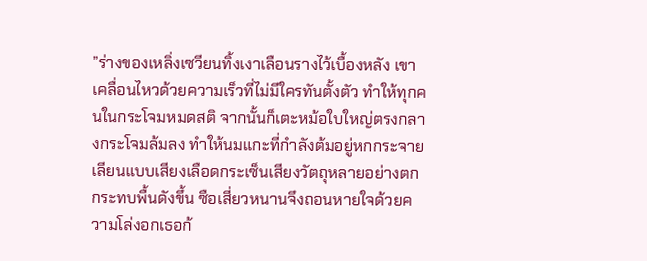”ร่างของเหลิ่งเซวียนทิ้งเงาเลือนรางไว้เบื้องหลัง เขาเคลื่อนไหวด้วยความเร็วที่ไม่มีใครทันตั้งตัว ทำให้ทุกคนในกระโจมหมดสติ จากนั้นก็เตะหม้อใบใหญ่ตรงกลางกระโจมล้มลง ทำให้นมแกะที่กำลังต้มอยู่หกกระจาย เลียนแบบเสียงเลือดกระเซ็นเสียงวัตถุหลายอย่างตกกระทบพื้นดังขึ้น ซือเสี่ยวหนานจึงถอนหายใจด้วยความโล่งอกเธอก้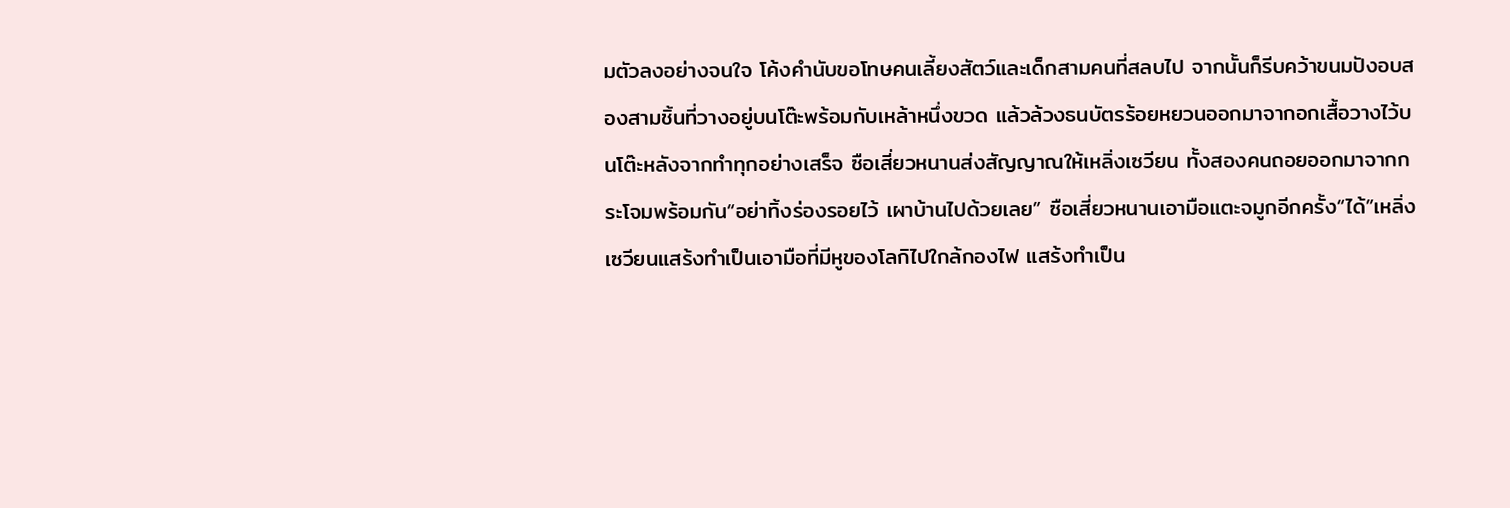มตัวลงอย่างจนใจ โค้งคำนับขอโทษคนเลี้ยงสัตว์และเด็กสามคนที่สลบไป จากนั้นก็รีบคว้าขนมปังอบสองสามชิ้นที่วางอยู่บนโต๊ะพร้อมกับเหล้าหนึ่งขวด แล้วล้วงธนบัตรร้อยหยวนออกมาจากอกเสื้อวางไว้บนโต๊ะหลังจากทำทุกอย่างเสร็จ ซือเสี่ยวหนานส่งสัญญาณให้เหลิ่งเซวียน ทั้งสองคนถอยออกมาจากกระโจมพร้อมกัน“อย่าทิ้งร่องรอยไว้ เผาบ้านไปด้วยเลย” ซือเสี่ยวหนานเอามือแตะจมูกอีกครั้ง“ได้”เหลิ่งเซวียนแสร้งทำเป็นเอามือที่มีหูของโลกิไปใกล้กองไฟ แสร้งทำเป็น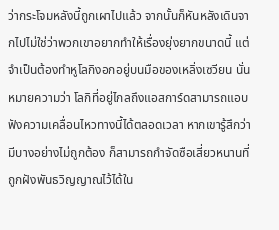ว่ากระโจมหลังนี้ถูกเผาไปแล้ว จากนั้นก็หันหลังเดินจากไปไม่ใช่ว่าพวกเขาอยากทำให้เรื่องยุ่งยากขนาดนี้ แต่จำเป็นต้องทำหูโลกิงอกอยู่บนมือของเหลิ่งเซวียน นั่นหมายความว่า โลกิที่อยู่ไกลถึงแอสการ์ดสามารถแอบฟังความเคลื่อนไหวทางนี้ได้ตลอดเวลา หากเขารู้สึกว่ามีบางอย่างไม่ถูกต้อง ก็สามารถกำจัดซือเสี่ยวหนานที่ถูกฝังพันธวิญญาณไว้ได้ใน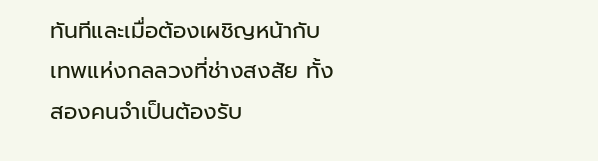ทันทีและเมื่อต้องเผชิญหน้ากับเทพแห่งกลลวงที่ช่างสงสัย ทั้งสองคนจำเป็นต้องรับ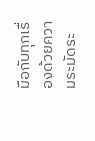มือกับทุกเรื่องด้วยความระมัดระ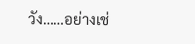วัง……อย่างเช่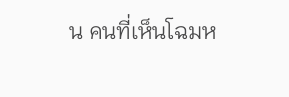น คนที่เห็นโฉมห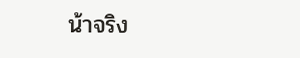น้าจริง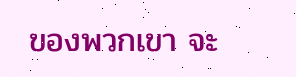ของพวกเขา จะ